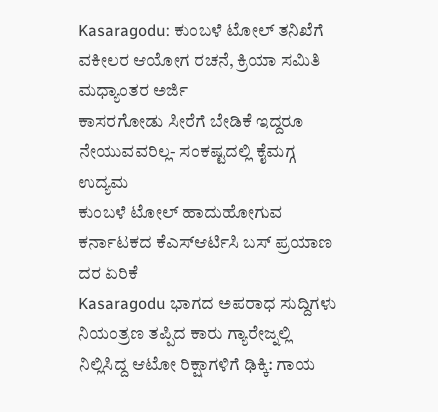Kasaragodu: ಕುಂಬಳೆ ಟೋಲ್ ತನಿಖೆಗೆ ವಕೀಲರ ಆಯೋಗ ರಚನೆ, ಕ್ರಿಯಾ ಸಮಿತಿ ಮಧ್ಯಾಂತರ ಅರ್ಜಿ
ಕಾಸರಗೋಡು ಸೀರೆಗೆ ಬೇಡಿಕೆ ಇದ್ದರೂ ನೇಯುವವರಿಲ್ಲ- ಸಂಕಷ್ಟದಲ್ಲಿ ಕೈಮಗ್ಗ ಉದ್ಯಮ
ಕುಂಬಳೆ ಟೋಲ್ ಹಾದುಹೋಗುವ ಕರ್ನಾಟಕದ ಕೆಎಸ್ಆರ್ಟಿಸಿ ಬಸ್ ಪ್ರಯಾಣ ದರ ಏರಿಕೆ
Kasaragodu ಭಾಗದ ಅಪರಾಧ ಸುದ್ದಿಗಳು
ನಿಯಂತ್ರಣ ತಪ್ಪಿದ ಕಾರು ಗ್ಯಾರೇಜ್ನಲ್ಲಿ ನಿಲ್ಲಿಸಿದ್ದ ಆಟೋ ರಿಕ್ಷಾಗಳಿಗೆ ಢಿಕ್ಕಿ: ಗಾಯ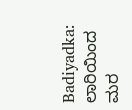Badiyadka: ಲಾರಿಯಿಂದ ಮರ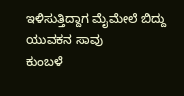ಇಳಿಸುತ್ತಿದ್ದಾಗ ಮೈಮೇಲೆ ಬಿದ್ದು ಯುವಕನ ಸಾವು
ಕುಂಬಳೆ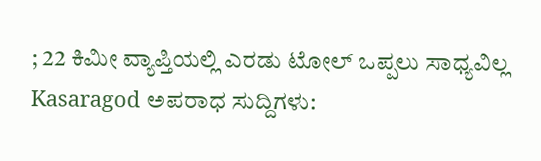; 22 ಕಿಮೀ ವ್ಯಾಪ್ತಿಯಲ್ಲಿ ಎರಡು ಟೋಲ್ ಒಪ್ಪಲು ಸಾಧ್ಯವಿಲ್ಲ
Kasaragod ಅಪರಾಧ ಸುದ್ದಿಗಳು: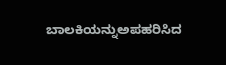ಬಾಲಕಿಯನ್ನುಅಪಹರಿಸಿದ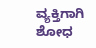ವ್ಯಕ್ತಿಗಾಗಿ ಶೋಧ